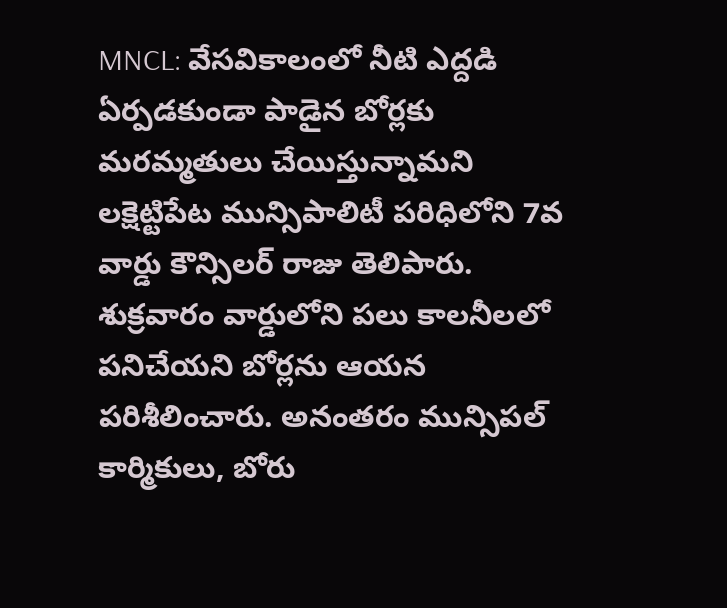MNCL: వేసవికాలంలో నీటి ఎద్దడి ఏర్పడకుండా పాడైన బోర్లకు మరమ్మతులు చేయిస్తున్నామని లక్షెట్టిపేట మున్సిపాలిటీ పరిధిలోని 7వ వార్డు కౌన్సిలర్ రాజు తెలిపారు. శుక్రవారం వార్డులోని పలు కాలనీలలో పనిచేయని బోర్లను ఆయన పరిశీలించారు. అనంతరం మున్సిపల్ కార్మికులు, బోరు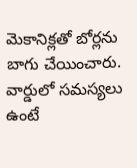మెకానిక్లతో బోర్లను బాగు చేయించారు. వార్డులో సమస్యలు ఉంటే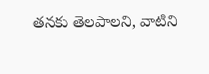తనకు తెలపాలని, వాటిని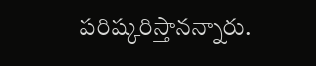పరిష్కరిస్తానన్నారు.